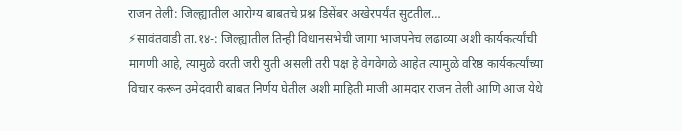राजन तेली: जिल्ह्यातील आरोग्य बाबतचे प्रश्न डिसेंबर अखेरपर्यंत सुटतील…
⚡सावंतवाडी ता.१४-: जिल्ह्यातील तिन्ही विधानसभेची जागा भाजपनेच लढाव्या अशी कार्यकर्त्यांची मागणी आहे, त्यामुळे वरती जरी युती असली तरी पक्ष हे वेगवेगळे आहेत त्यामुळे वरिष्ठ कार्यकर्त्यांच्या विचार करून उमेदवारी बाबत निर्णय घेतील अशी माहिती माजी आमदार राजन तेली आणि आज येथे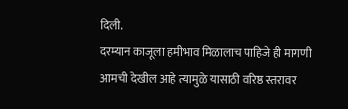दिली.
दरम्यान काजूला हमीभाव मिळालाच पाहिजे ही मागणी आमची देखील आहे त्यामुळे यासाठी वरिष्ठ स्तरावर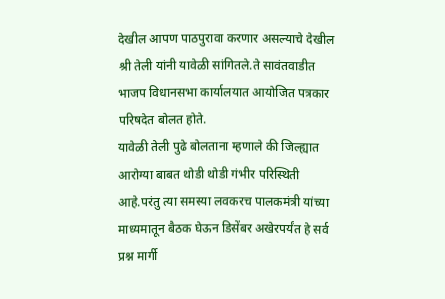देखील आपण पाठपुरावा करणार असल्याचे देखील श्री तेली यांनी यावेळी सांगितले.ते सावंतवाडीत भाजप विधानसभा कार्यालयात आयोजित पत्रकार परिषदेत बोलत होते.
यावेळी तेली पुढे बोलताना म्हणाले की जिल्ह्यात आरोग्या बाबत थोडी थोडी गंभीर परिस्थिती आहे.परंतु त्या समस्या लवकरच पालकमंत्री यांच्या माध्यमातून बैठक घेऊन डिसेंबर अखेरपर्यंत हे सर्व प्रश्न मार्गी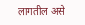लागतील असे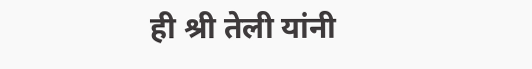ही श्री तेली यांनी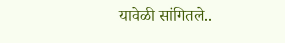यावेळी सांगितले..